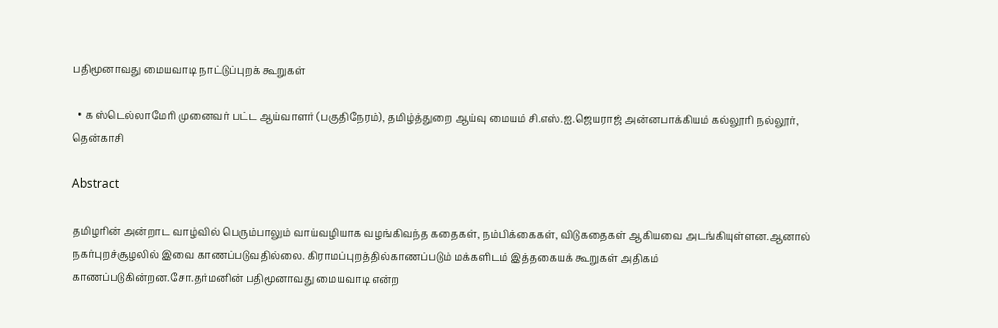பதிமூனாவது மையவாடி நாட்டுப்புறக் கூறுகள்

  • க ஸ்டெல்லாமேரி முனைவர் பட்ட ஆய்வாளர் (பகுதிநேரம்), தமிழ்த்துறை ஆய்வு மையம் சி.எஸ்.ஐ.ஜெயராஜ் அன்னபாக்கியம் கல்லூரி நல்லூர், தென்காசி

Abstract

தமிழரின் அன்றாட வாழ்வில் பெரும்பாலும் வாய்வழியாக வழங்கிவந்த கதைகள், நம்பிக்கைகள், விடுகதைகள் ஆகியவை அடங்கியுள்ளன.ஆனால் நகர்புறச்சூழலில் இவை காணப்படுவதில்லை. கிராமப்புறத்தில்காணப்படும் மக்களிடம் இத்தகையக் கூறுகள் அதிகம் காணப்படுகின்றன.சோ.தர்மனின் பதிமூனாவது மையவாடி என்ற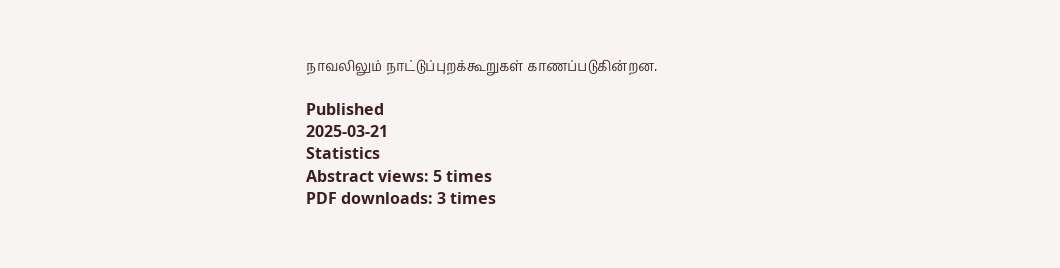நாவலிலும் நாட்டுப்புறக்கூறுகள் காணப்படுகின்றன.

Published
2025-03-21
Statistics
Abstract views: 5 times
PDF downloads: 3 times